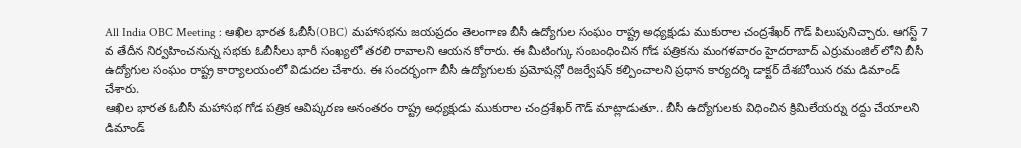All India OBC Meeting : ఆఖిల భారత ఓబీసీ(OBC) మహాసభను జయప్రదం తెలంగాణ బీసీ ఉద్యోగుల సంఘం రాష్ట్ర అధ్యక్షుడు ముకురాల చంద్రశేఖర్ గౌడ్ పిలుపునిచ్చారు. ఆగస్ట్ 7 వ తేదీన నిర్వహించనున్న సభకు ఓబీసీలు భారీ సంఖ్యలో తరలి రావాలని ఆయన కోరారు. ఈ మీటింగ్కు సంబంధించిన గోడ పత్రికను మంగళవారం హైదరాబాద్ ఎర్రుమంజిల్ లోని బీసీ ఉద్యోగుల సంఘం రాష్ట్ర కార్యాలయంలో విడుదల చేశారు. ఈ సందర్భంగా బీసీ ఉద్యోగులకు ప్రమోషన్లో రిజర్వేషన్ కల్పించాలని ప్రధాన కార్యదర్శి డాక్టర్ దేశబోయిన రమ డిమాండ్ చేశారు.
ఆఖిల భారత ఓబీసీ మహాసభ గోడ పత్రిక ఆవిష్కరణ అనంతరం రాష్ట్ర అధ్యక్షుడు ముకురాల చంద్రశేఖర్ గౌడ్ మాట్లాడుతూ.. బీసీ ఉద్యోగులకు విధించిన క్రిమిలేయర్ను రద్దు చేయాలని డిమాండ్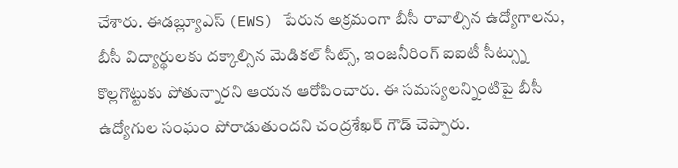చేశారు. ఈడబ్ల్యూఎస్ (EWS) పేరున అక్రమంగా బీసీ రావాల్సిన ఉద్యోగాలను, బీసీ విద్యార్థులకు దక్కాల్సిన మెడికల్ సీట్స్, ఇంజనీరింగ్ ఐఐటీ సీట్స్ను కొల్లగొట్టుకు పోతున్నారని ఆయన ఆరోపించారు. ఈ సమస్యలన్నింటిపై బీసీ ఉద్యోగుల సంఘం పోరాడుతుందని చంద్రశేఖర్ గౌడ్ చెప్పారు.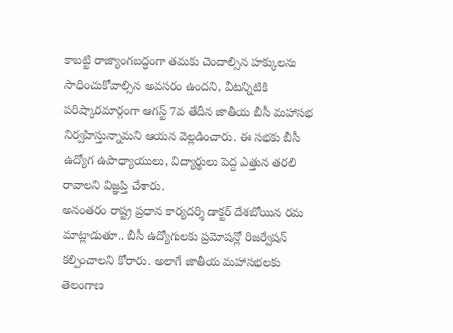కాబట్టి రాజ్యాంగబద్ధంగా తమకు చెందాల్సిన హక్కులను సాధించుకోవాల్సిన అవసరం ఉందని, వీటన్నిటికి పరిష్కారమార్గంగా ఆగస్ట్ 7వ తేదీన జాతీయ బీసీ మహాసభ నిర్వహిస్తున్నామని ఆయన వెల్లడించారు. ఈ సభకు బీసీ ఉద్యోగ ఉపాధ్యాయులు, విద్యార్థులు పెద్ద ఎత్తున తరలి రావాలని విజ్ఞప్తి చేశారు.
అనంతరం రాష్ట్ర ప్రధాన కార్యదర్శి డాక్టర్ దేశబోయిన రమ మాట్లాడుతూ.. బీసీ ఉద్యోగులకు ప్రమోషన్లో రిజర్వేషన్ కల్పించాలని కోరారు. అలాగే జాతీయ మహాసభలకు తెలంగాణ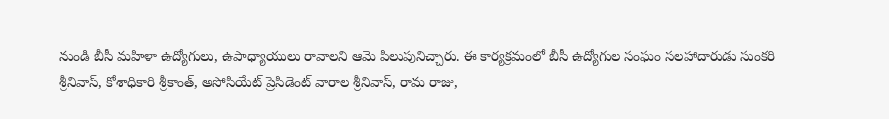నుండి బీసీ మహిళా ఉద్యోగులు, ఉపాధ్యాయులు రావాలని ఆమె పిలుపునిచ్చారు. ఈ కార్యక్రమంలో బీసీ ఉద్యోగుల సంఘం సలహాదారుడు సుంకరి శ్రీనివాస్, కోశాధికారి శ్రీకాంత్, అసోసియేట్ ప్రెసిడెంట్ వారాల శ్రీనివాస్, రామ రాజు,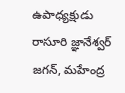ఉపాధ్యక్షుడు రాసూరి జ్ఞానేశ్వర్ జగన్, మహేంద్ర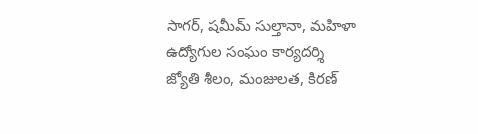సాగర్, షమీమ్ సుల్తానా, మహిళా ఉద్యోగుల సంఘం కార్యదర్శి జ్యోతి శీలం, మంజులత, కిరణ్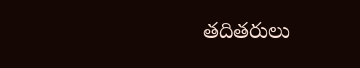తదితరులు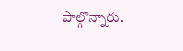పాల్గొన్నారు.